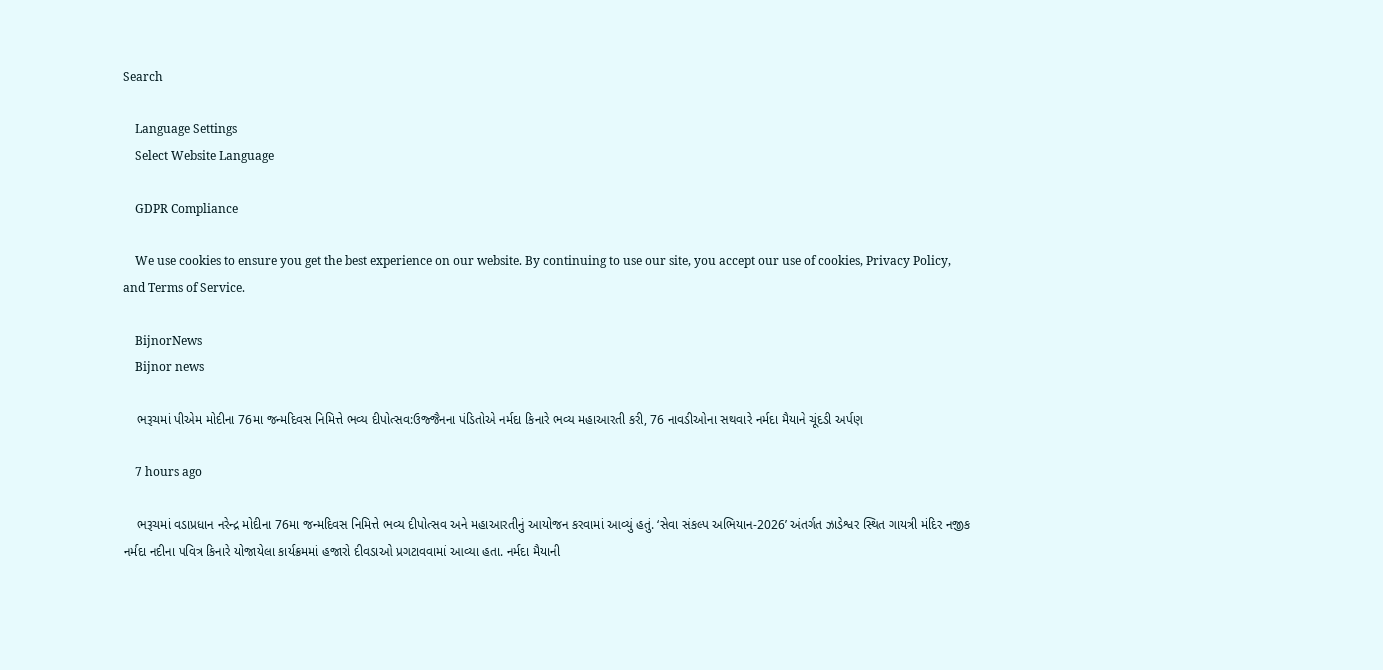Search

    Language Settings
    Select Website Language

    GDPR Compliance

    We use cookies to ensure you get the best experience on our website. By continuing to use our site, you accept our use of cookies, Privacy Policy, and Terms of Service.

    BijnorNews
    Bijnor news

    ભરૂચમાં પીએમ મોદીના 76મા જન્મદિવસ નિમિત્તે ભવ્ય દીપોત્સવ:ઉજ્જૈનના પંડિતોએ નર્મદા કિનારે ભવ્ય મહાઆરતી કરી, 76 નાવડીઓના સથવારે નર્મદા મૈયાને ચૂંદડી અર્પણ

    7 hours ago

    ભરૂચમાં વડાપ્રધાન નરેન્દ્ર મોદીના 76મા જન્મદિવસ નિમિત્તે ભવ્ય દીપોત્સવ અને મહાઆરતીનું આયોજન કરવામાં આવ્યું હતું. ‘સેવા સંકલ્પ અભિયાન-2026’ અંતર્ગત ઝાડેશ્વર સ્થિત ગાયત્રી મંદિર નજીક નર્મદા નદીના પવિત્ર કિનારે યોજાયેલા કાર્યક્રમમાં હજારો દીવડાઓ પ્રગટાવવામાં આવ્યા હતા. નર્મદા મૈયાની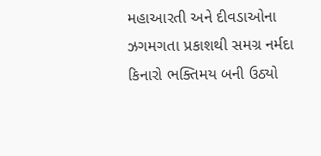મહાઆરતી અને દીવડાઓના ઝગમગતા પ્રકાશથી સમગ્ર નર્મદા કિનારો ભક્તિમય બની ઉઠ્યો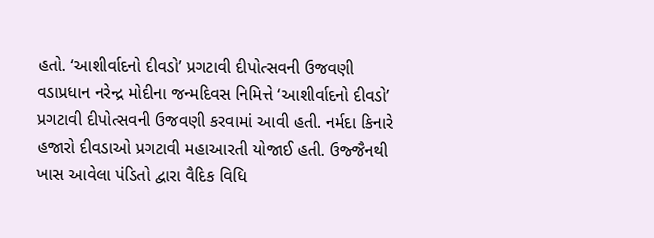હતો. ‘આશીર્વાદનો દીવડો’ પ્રગટાવી દીપોત્સવની ઉજવણી વડાપ્રધાન નરેન્દ્ર મોદીના જન્મદિવસ નિમિત્તે ‘આશીર્વાદનો દીવડો’ પ્રગટાવી દીપોત્સવની ઉજવણી કરવામાં આવી હતી. નર્મદા કિનારે હજારો દીવડાઓ પ્રગટાવી મહાઆરતી યોજાઈ હતી. ઉજ્જૈનથી ખાસ આવેલા પંડિતો દ્વારા વૈદિક વિધિ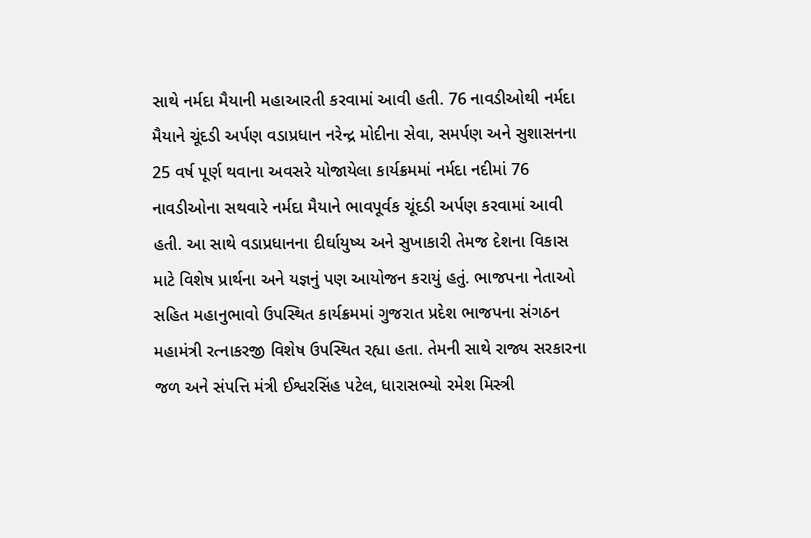સાથે નર્મદા મૈયાની મહાઆરતી કરવામાં આવી હતી. 76 નાવડીઓથી નર્મદા મૈયાને ચૂંદડી અર્પણ વડાપ્રધાન નરેન્દ્ર મોદીના સેવા, સમર્પણ અને સુશાસનના 25 વર્ષ પૂર્ણ થવાના અવસરે યોજાયેલા કાર્યક્રમમાં નર્મદા નદીમાં 76 નાવડીઓના સથવારે નર્મદા મૈયાને ભાવપૂર્વક ચૂંદડી અર્પણ કરવામાં આવી હતી. આ સાથે વડાપ્રધાનના દીર્ઘાયુષ્ય અને સુખાકારી તેમજ દેશના વિકાસ માટે વિશેષ પ્રાર્થના અને યજ્ઞનું પણ આયોજન કરાયું હતું. ભાજપના નેતાઓ સહિત મહાનુભાવો ઉપસ્થિત કાર્યક્રમમાં ગુજરાત પ્રદેશ ભાજપના સંગઠન મહામંત્રી રત્નાકરજી વિશેષ ઉપસ્થિત રહ્યા હતા. તેમની સાથે રાજ્ય સરકારના જળ અને સંપત્તિ મંત્રી ઈશ્વરસિંહ પટેલ, ધારાસભ્યો રમેશ મિસ્ત્રી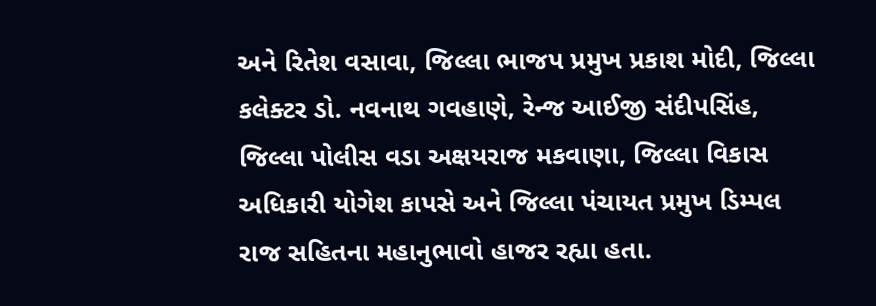અને રિતેશ વસાવા, જિલ્લા ભાજપ પ્રમુખ પ્રકાશ મોદી, જિલ્લા કલેક્ટર ડો. નવનાથ ગવહાણે, રેન્જ આઈજી સંદીપસિંહ, જિલ્લા પોલીસ વડા અક્ષયરાજ મકવાણા, જિલ્લા વિકાસ અધિકારી યોગેશ કાપસે અને જિલ્લા પંચાયત પ્રમુખ ડિમ્પલ રાજ સહિતના મહાનુભાવો હાજર રહ્યા હતા.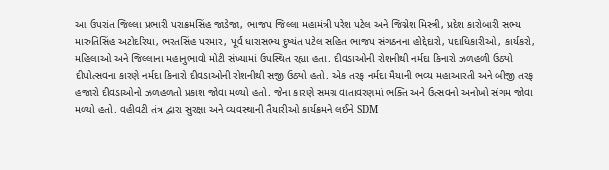આ ઉપરાંત જિલ્લા પ્રભારી પરાક્રમસિંહ જાડેજા, ભાજપ જિલ્લા મહામંત્રી પરેશ પટેલ અને જિગ્નેશ મિસ્ત્રી, પ્રદેશ કારોબારી સભ્ય મારુતિસિંહ અટોદરિયા, ભરતસિંહ પરમાર, પૂર્વ ધારાસભ્ય દુષ્યંત પટેલ સહિત ભાજપ સંગઠનના હોદ્દેદારો, પદાધિકારીઓ, કાર્યકરો, મહિલાઓ અને જિલ્લાના મહાનુભાવો મોટી સંખ્યામાં ઉપસ્થિત રહ્યા હતા. દીવડાઓની રોશનીથી નર્મદા કિનારો ઝળહળી ઉઠ્યો દીપોત્સવના કારણે નર્મદા કિનારો દીવડાઓની રોશનીથી સજી ઉઠ્યો હતો. એક તરફ નર્મદા મૈયાની ભવ્ય મહાઆરતી અને બીજી તરફ હજારો દીવડાઓનો ઝળહળતો પ્રકાશ જોવા મળ્યો હતો. જેના કારણે સમગ્ર વાતાવરણમાં ભક્તિ અને ઉત્સવનો અનોખો સંગમ જોવા મળ્યો હતો. વહીવટી તંત્ર દ્વારા સુરક્ષા અને વ્યવસ્થાની તૈયારીઓ કાર્યક્રમને લઈને SDM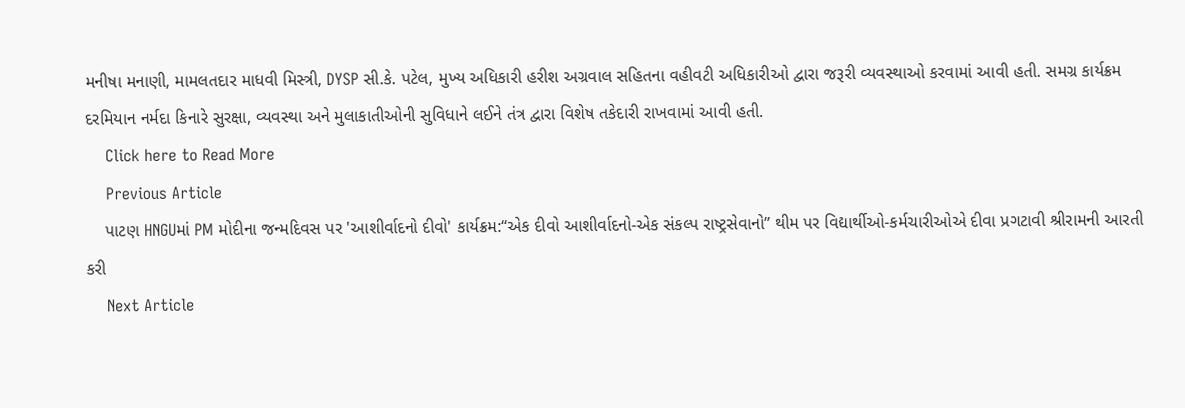મનીષા મનાણી, મામલતદાર માધવી મિસ્ત્રી, DYSP સી.કે. પટેલ, મુખ્ય અધિકારી હરીશ અગ્રવાલ સહિતના વહીવટી અધિકારીઓ દ્વારા જરૂરી વ્યવસ્થાઓ કરવામાં આવી હતી. સમગ્ર કાર્યક્રમ દરમિયાન નર્મદા કિનારે સુરક્ષા, વ્યવસ્થા અને મુલાકાતીઓની સુવિધાને લઈને તંત્ર દ્વારા વિશેષ તકેદારી રાખવામાં આવી હતી.
    Click here to Read More
    Previous Article
    પાટણ HNGUમાં PM મોદીના જન્મદિવસ પર 'આશીર્વાદનો દીવો' કાર્યક્રમ:“એક દીવો આશીર્વાદનો-એક સંકલ્પ રાષ્ટ્રસેવાનો” થીમ પર વિદ્યાર્થીઓ-કર્મચારીઓએ દીવા પ્રગટાવી શ્રીરામની આરતી કરી
    Next Article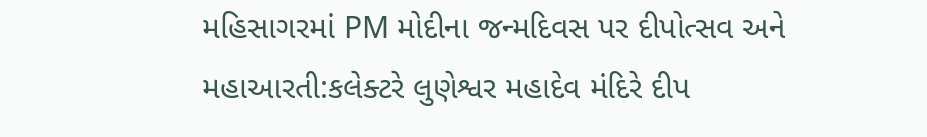મહિસાગરમાં PM મોદીના જન્મદિવસ પર દીપોત્સવ અને મહાઆરતી:કલેક્ટરે લુણેશ્વર મહાદેવ મંદિરે દીપ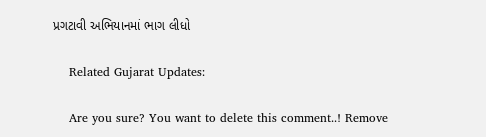પ્રગટાવી અભિયાનમાં ભાગ લીધો

    Related Gujarat Updates:

    Are you sure? You want to delete this comment..! Remove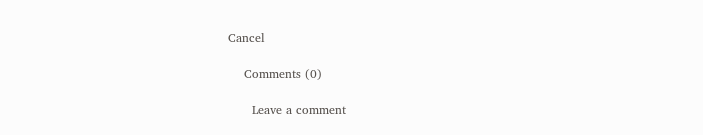Cancel

    Comments (0)

      Leave a comment